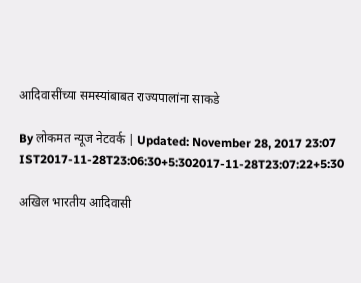आदिवासींच्या समस्यांबाबत राज्यपालांना साकडे

By लोकमत न्यूज नेटवर्क | Updated: November 28, 2017 23:07 IST2017-11-28T23:06:30+5:302017-11-28T23:07:22+5:30

अखिल भारतीय आदिवासी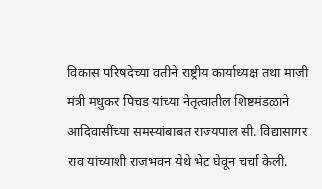विकास परिषदेच्या वतीने राष्ट्रीय कार्याध्यक्ष तथा माजी मंत्री मधुकर पिचड यांच्या नेतृत्वातील शिष्टमंडळाने आदिवासींच्या समस्यांबाबत राज्यपाल सी. विद्यासागर राव यांच्याशी राजभवन येथे भेट घेवून चर्चा केली.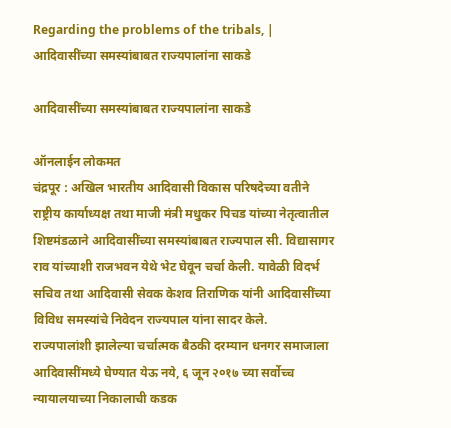Regarding the problems of the tribals, | आदिवासींच्या समस्यांबाबत राज्यपालांना साकडे

आदिवासींच्या समस्यांबाबत राज्यपालांना साकडे

ऑनलाईन लोकमत
चंद्रपूर : अखिल भारतीय आदिवासी विकास परिषदेच्या वतीने राष्ट्रीय कार्याध्यक्ष तथा माजी मंत्री मधुकर पिचड यांच्या नेतृत्वातील शिष्टमंडळाने आदिवासींच्या समस्यांबाबत राज्यपाल सी. विद्यासागर राव यांच्याशी राजभवन येथे भेट घेवून चर्चा केली. यावेळी विदर्भ सचिव तथा आदिवासी सेवक केशव तिराणिक यांनी आदिवासींच्या विविध समस्यांचे निवेदन राज्यपाल यांना सादर केले.
राज्यपालांशी झालेल्या चर्चात्मक बैठकी दरम्यान धनगर समाजाला आदिवासींमध्ये घेण्यात येऊ नये, ६ जून २०१७ च्या सर्वोच्च न्यायालयाच्या निकालाची कडक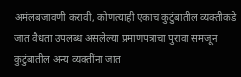अमंलबजावणी करावी, कोणत्याही एकाच कुटुंबातील व्यक्तीकडे जात वैधता उपलब्ध असलेल्या प्रमाणपत्राचा पुरावा समजून कुटुंबातील अन्य व्यक्तींना जात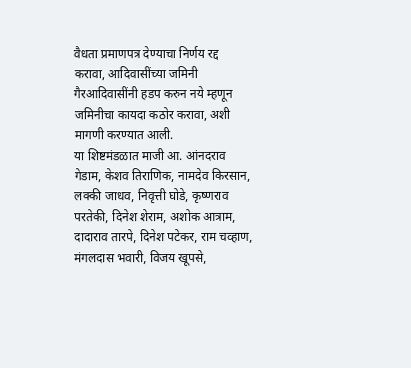वैधता प्रमाणपत्र देण्याचा निर्णय रद्द करावा, आदिवासींच्या जमिनी गैरआदिवासींनी हडप करुन नये म्हणून जमिनीचा कायदा कठोर करावा, अशी मागणी करण्यात आली.
या शिष्टमंडळात माजी आ. आंनदराव गेडाम, केशव तिराणिक, नामदेव किरसान, लक्की जाधव, निवृत्ती घोडे, कृष्णराव परतेकी, दिनेश शेराम, अशोक आत्राम, दादाराव तारपे, दिनेश पटेकर, राम चव्हाण, मंगलदास भवारी, विजय खूपसे,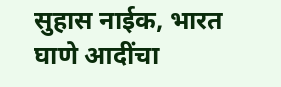सुहास नाईक, भारत घाणे आदींचा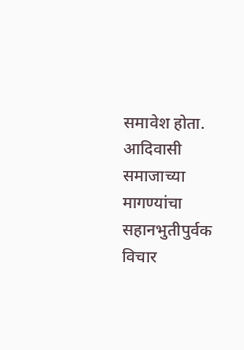समावेश होता. आदिवासी समाजाच्या मागण्यांचा सहानभुतीपुर्वक विचार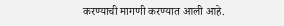करण्याची मागणी करण्यात आली आहे.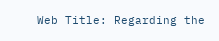Web Title: Regarding the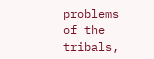problems of the tribals,